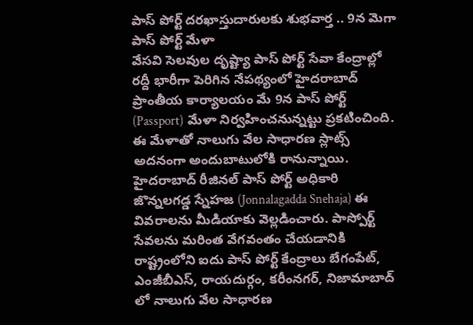పాస్ పోర్ట్ దరఖాస్తుదారులకు శుభవార్త .. 9న మెగా పాస్ పోర్ట్ మేళా
వేసవి సెలవుల దృష్ట్యా పాస్ పోర్ట్ సేవా కేంద్రాల్లో రద్దీ భారీగా పెరిగిన నేపథ్యంలో హైదరాబాద్ ప్రాంతీయ కార్యాలయం మే 9న పాస్ పోర్ట్ (Passport) మేళా నిర్వహించనున్నట్టు ప్రకటించింది. ఈ మేళాతో నాలుగు వేల సాధారణ స్లాట్స్ అదనంగా అందుబాటులోకి రానున్నాయి. హైదరాబాద్ రీజినల్ పాస్ పోర్ట్ అధికారి జొన్నలగడ్డ స్నేహజ (Jonnalagadda Snehaja) ఈ వివరాలను మీడియాకు వెల్లడించారు. పాస్పోర్ట్ సేవలను మరింత వేగవంతం చేయడానికి రాష్ట్రంలోని ఐదు పాస్ పోర్ట్ కేంద్రాలు బేగంపేట్, ఎంజీబీఎస్, రాయదుర్గం, కరీంనగర్, నిజామాబాద్ లో నాలుగు వేల సాధారణ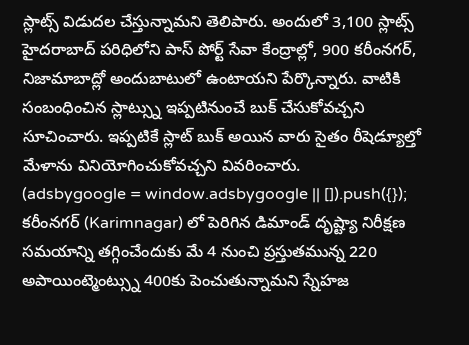స్లాట్స్ విడుదల చేస్తున్నామని తెలిపారు. అందులో 3,100 స్లాట్స్ హైదరాబాద్ పరిధిలోని పాస్ పోర్ట్ సేవా కేంద్రాల్లో, 900 కరీంనగర్, నిజామాబాద్లో అందుబాటులో ఉంటాయని పేర్కొన్నారు. వాటికి సంబంధించిన స్లాట్స్ను ఇప్పటినుంచే బుక్ చేసుకోవచ్చని సూచించారు. ఇప్పటికే స్లాట్ బుక్ అయిన వారు సైతం రీషెడ్యూల్తో మేళాను వినియోగించుకోవచ్చని వివరించారు.
(adsbygoogle = window.adsbygoogle || []).push({});
కరీంనగర్ (Karimnagar) లో పెరిగిన డిమాండ్ దృష్ట్యా నిరీక్షణ సమయాన్ని తగ్గించేందుకు మే 4 నుంచి ప్రస్తుతమున్న 220 అపాయింట్మెంట్స్ను 400కు పెంచుతున్నామని స్నేహజ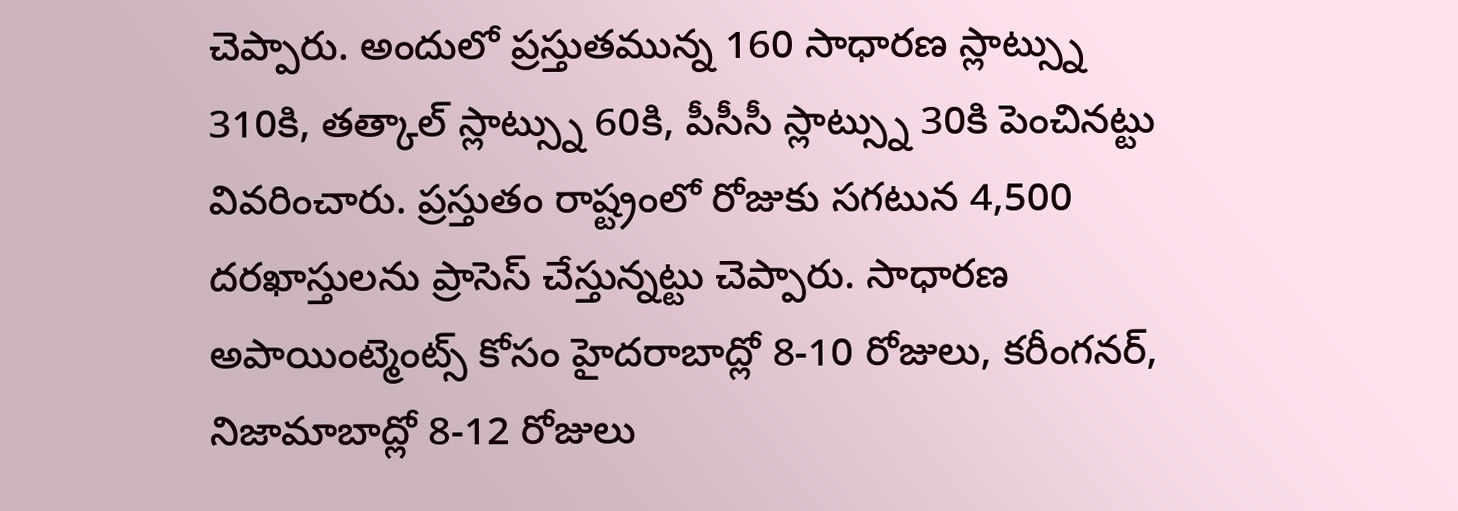చెప్పారు. అందులో ప్రస్తుతమున్న 160 సాధారణ స్లాట్స్ను 310కి, తత్కాల్ స్లాట్స్ను 60కి, పీసీసీ స్లాట్స్ను 30కి పెంచినట్టు వివరించారు. ప్రస్తుతం రాష్ట్రంలో రోజుకు సగటున 4,500 దరఖాస్తులను ప్రాసెస్ చేస్తున్నట్టు చెప్పారు. సాధారణ అపాయింట్మెంట్స్ కోసం హైదరాబాద్లో 8-10 రోజులు, కరీంగనర్, నిజామాబాద్లో 8-12 రోజులు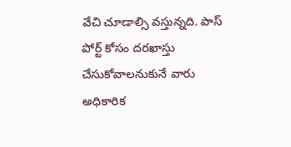వేచి చూడాల్సి వస్తున్నది. పాస్ పోర్ట్ కోసం దరఖాస్తు చేసుకోవాలనుకునే వారు అధికారిక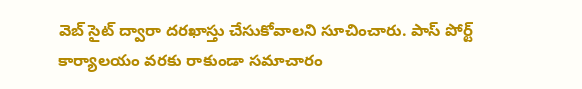వెబ్ సైట్ ద్వారా దరఖాస్తు చేసుకోవాలని సూచించారు. పాస్ పోర్ట్ కార్యాలయం వరకు రాకుండా సమాచారం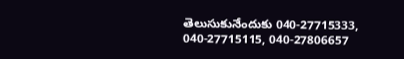తెలుసుకునేందుకు 040-27715333, 040-27715115, 040-27806657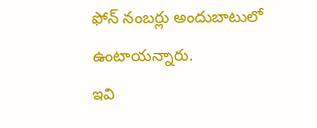ఫోన్ నంబర్లు అందుబాటులో ఉంటాయన్నారు.
ఇవి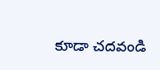కూడా చదవండి